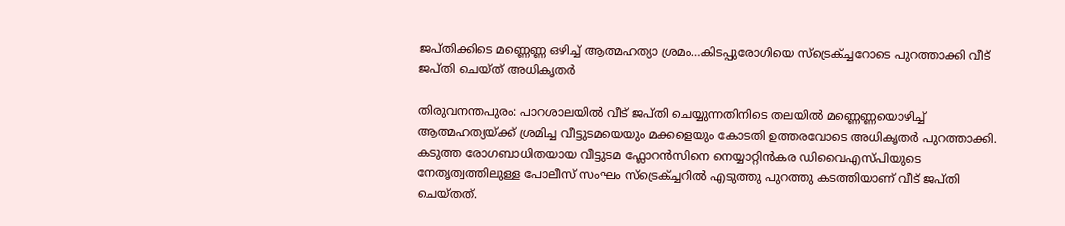ജപ്തിക്കിടെ മണ്ണെണ്ണ ഒഴിച്ച് ആത്മഹത്യാ ശ്രമം…കിടപ്പുരോഗിയെ സ്ട്രെക്ച്ചറോടെ പുറത്താക്കി വീട് ജപ്തി ചെയ്ത് അധികൃതര്‍

തിരുവനന്തപുരം: പാറശാലയില്‍ വീട് ജപ്തി ചെയ്യുന്നതിനിടെ തലയില്‍ മണ്ണെണ്ണയൊഴിച്ച് ആത്മഹത്യയ്ക്ക് ശ്രമിച്ച വീട്ടുടമയെയും മക്കളെയും കോടതി ഉത്തരവോടെ അധികൃതര്‍ പുറത്താക്കി. കടുത്ത രോഗബാധിതയായ വീട്ടുടമ ഫ്ലോറന്‍സിനെ നെയ്യാറ്റിന്‍കര ഡിവൈഎസ്പിയുടെ നേതൃത്വത്തിലുള്ള പോലീസ് സംഘം സ്ട്രെക്ച്ചറില്‍ എടുത്തു പുറത്തു കടത്തിയാണ് വീട് ജപ്തി ചെയ്തത്.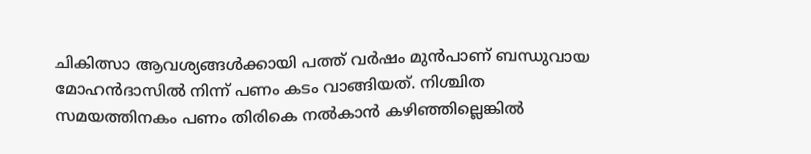ചികിത്സാ ആവശ്യങ്ങള്‍ക്കായി പത്ത് വര്‍ഷം മുന്‍പാണ് ബന്ധുവായ മോഹന്‍ദാസില്‍ നിന്ന് പണം കടം വാങ്ങിയത്. നിശ്ചിത സമയത്തിനകം പണം തിരികെ നൽകാൻ കഴിഞ്ഞില്ലെങ്കിൽ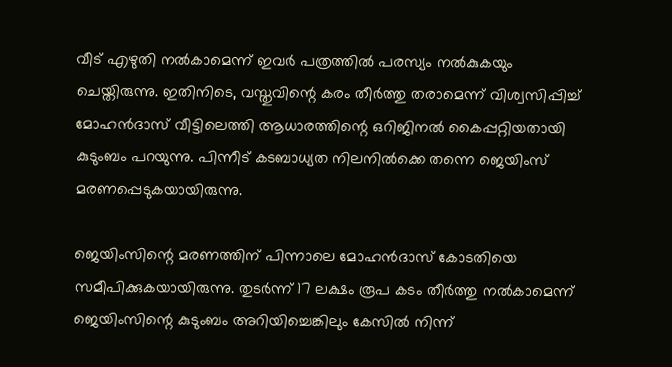വീട് എഴുതി നൽകാമെന്ന് ഇവര്‍ പത്രത്തില്‍ പരസ്യം നല്‍കുകയും ചെയ്തിരുന്നു. ഇതിനിടെ, വസ്തുവിന്റെ കരം തീര്‍ത്തു തരാമെന്ന് വിശ്വസിപ്പിച്ച് മോഹന്‍ദാസ് വീട്ടിലെത്തി ആധാരത്തിന്റെ ഒറിജിനല്‍ കൈപ്പറ്റിയതായി കുടുംബം പറയുന്നു. പിന്നീട് കടബാധ്യത നിലനില്‍ക്കെ തന്നെ ജെയിംസ് മരണപ്പെടുകയായിരുന്നു.

ജെയിംസിന്റെ മരണത്തിന് പിന്നാലെ മോഹന്‍ദാസ് കോടതിയെ സമീപിക്കുകയായിരുന്നു. തുടര്‍ന്ന് 17 ലക്ഷം രൂപ കടം തീര്‍ത്തു നൽകാമെന്ന് ജെയിംസിന്റെ കുടുംബം അറിയിച്ചെങ്കിലും കേസില്‍ നിന്ന്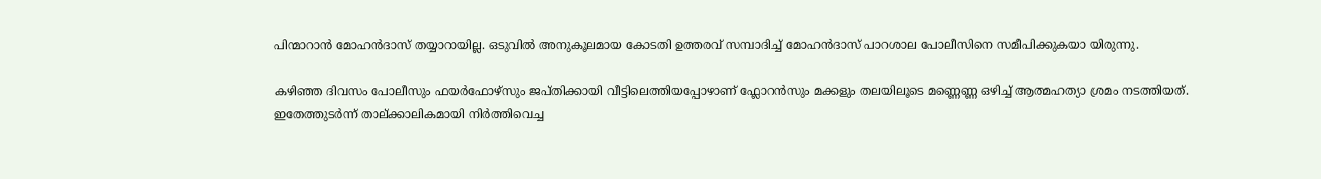പിന്മാറാന്‍ മോഹന്‍ദാസ് തയ്യാറായില്ല. ഒടുവില്‍ അനുകൂലമായ കോടതി ഉത്തരവ് സമ്പാദിച്ച് മോഹന്‍ദാസ് പാറശാല പോലീസിനെ സമീപിക്കുകയാ യിരുന്നു.

കഴിഞ്ഞ ദിവസം പോലീസും ഫയര്‍ഫോഴ്സും ജപ്തിക്കായി വീട്ടിലെത്തിയപ്പോഴാണ് ഫ്ലോറന്‍സും മക്കളും തലയിലൂടെ മണ്ണെണ്ണ ഒഴിച്ച് ആത്മഹത്യാ ശ്രമം നടത്തിയത്. ഇതേത്തുടര്‍ന്ന് താല്ക്കാലികമായി നിർത്തിവെച്ച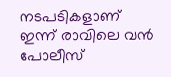നടപടികളാണ് ഇന്ന് രാവിലെ വന്‍ പോലീസ്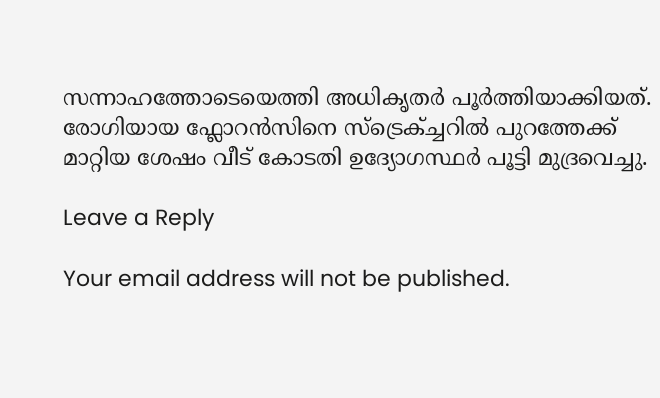സന്നാഹത്തോടെയെത്തി അധികൃതർ പൂര്‍ത്തിയാക്കിയത്. രോഗിയായ ഫ്ലോറന്‍സിനെ സ്ട്രെക്ച്ചറില്‍ പുറത്തേക്ക് മാറ്റിയ ശേഷം വീട് കോടതി ഉദ്യോഗസ്ഥര്‍ പൂട്ടി മുദ്രവെച്ചു.

Leave a Reply

Your email address will not be published.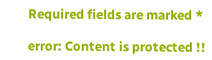Required fields are marked *

error: Content is protected !!